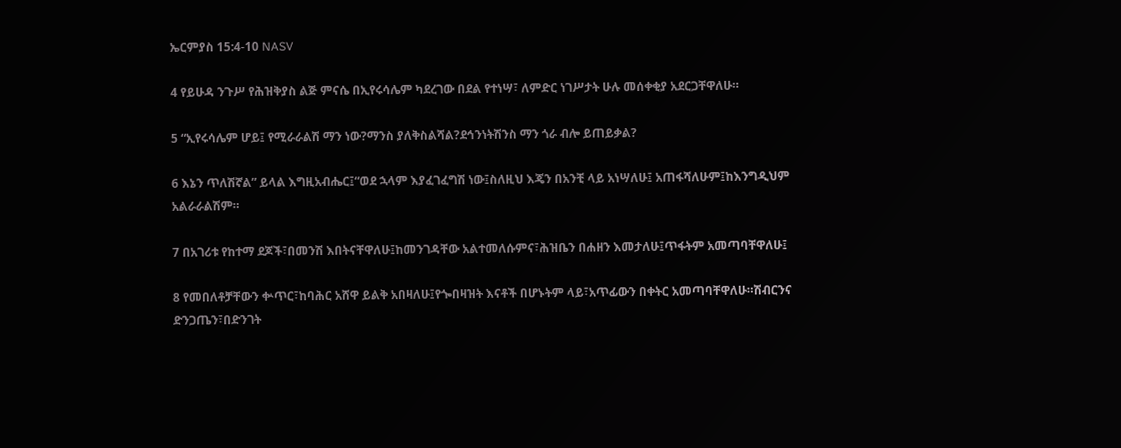ኤርምያስ 15:4-10 NASV

4 የይሁዳ ንጉሥ የሕዝቅያስ ልጅ ምናሴ በኢየሩሳሌም ካደረገው በደል የተነሣ፣ ለምድር ነገሥታት ሁሉ መሰቀቂያ አደርጋቸዋለሁ።

5 “ኢየሩሳሌም ሆይ፤ የሚራራልሽ ማን ነው?ማንስ ያለቅስልሻል?ደኅንነትሽንስ ማን ጎራ ብሎ ይጠይቃል?

6 እኔን ጥለሽኛል” ይላል እግዚአብሔር፤“ወደ ኋላም እያፈገፈግሽ ነው፤ስለዚህ እጄን በአንቺ ላይ አነሣለሁ፤ አጠፋሻለሁም፤ከእንግዲህም አልራራልሽም።

7 በአገሪቱ የከተማ ደጆች፣በመንሽ እበትናቸዋለሁ፤ከመንገዳቸው አልተመለሱምና፣ሕዝቤን በሐዘን እመታለሁ፤ጥፋትም አመጣባቸዋለሁ፤

8 የመበለቶቻቸውን ቍጥር፣ከባሕር አሸዋ ይልቅ አበዛለሁ፤የጐበዛዝት እናቶች በሆኑትም ላይ፣አጥፊውን በቀትር አመጣባቸዋለሁ።ሽብርንና ድንጋጤን፣በድንገት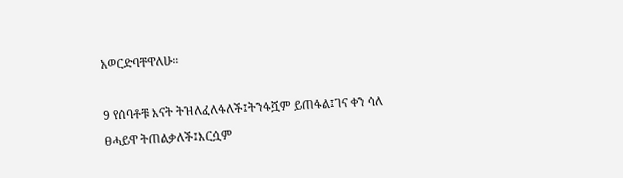አወርድባቸዋለሁ።

9 የሰባቶቹ እናት ትዝለፈለፋለች፤ትንፋሿም ይጠፋል፤ገና ቀን ሳለ ፀሓይዋ ትጠልቃለች፤እርሷም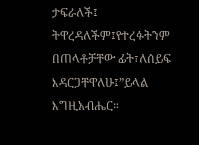ታፍራለች፤ ትዋረዳለችም፤የተረፉትንም በጠላቶቻቸው ፊት፣ለሰይፍ እዳርጋቸዋለሁ፤”ይላል እግዚአብሔር።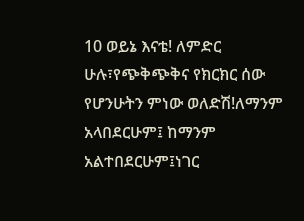10 ወይኔ እናቴ! ለምድር ሁሉ፣የጭቅጭቅና የክርክር ሰው የሆንሁትን ምነው ወለድሽ!ለማንም አላበደርሁም፤ ከማንም አልተበደርሁም፤ነገር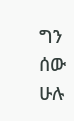ግን ሰው ሁሉ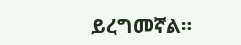ይረግመኛል።